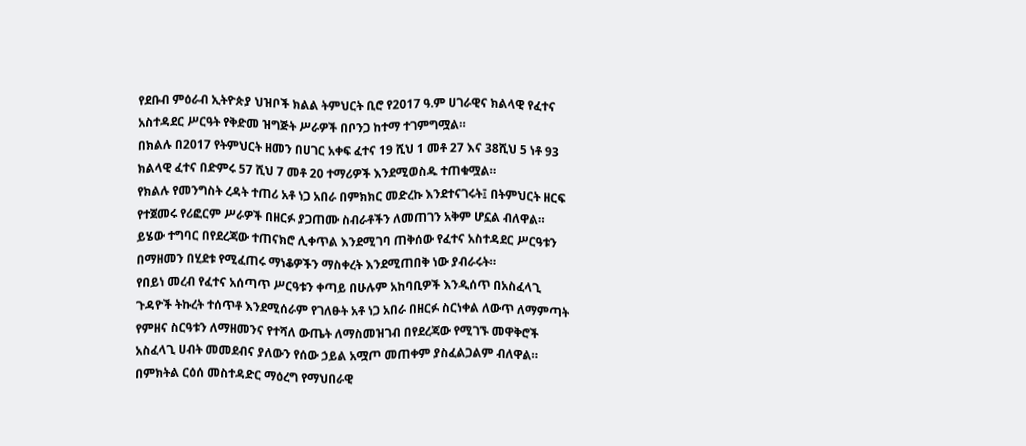የደቡብ ምዕራብ ኢትዮጵያ ህዝቦች ክልል ትምህርት ቢሮ የ2017 ዓ.ም ሀገራዊና ክልላዊ የፈተና አስተዳደር ሥርዓት የቅድመ ዝግጅት ሥራዎች በቦንጋ ከተማ ተገምግሟል።
በክልሉ በ2017 የትምህርት ዘመን በሀገር አቀፍ ፈተና 19 ሺህ 1 መቶ 27 እና 38ሺህ 5 ነቶ 93 ክልላዊ ፈተና በድምሩ 57 ሺህ 7 መቶ 20 ተማሪዎች እንደሚወስዱ ተጠቁሟል።
የክልሉ የመንግስት ረዳት ተጠሪ አቶ ነጋ አበራ በምክክር መድረኩ እንደተናገሩት፤ በትምህርት ዘርፍ የተጀመሩ የሪፎርም ሥራዎች በዘርፉ ያጋጠሙ ስብራቶችን ለመጠገን አቅም ሆኗል ብለዋል።
ይሄው ተግባር በየደረጃው ተጠናክሮ ሊቀጥል እንደሚገባ ጠቅሰው የፈተና አስተዳደር ሥርዓቱን በማዘመን በሂደቱ የሚፈጠሩ ማነቆዎችን ማስቀረት እንደሚጠበቅ ነው ያብራሩት።
የበይነ መረብ የፈተና አሰጣጥ ሥርዓቱን ቀጣይ በሁሉም አከባቢዎች እንዲሰጥ በአስፈላጊ ጉዳዮች ትኩረት ተሰጥቶ እንደሚሰራም የገለፁት አቶ ነጋ አበራ በዘርፉ ስርነቀል ለውጥ ለማምጣት የምዘና ስርዓቱን ለማዘመንና የተሻለ ውጤት ለማስመዝገብ በየደረጃው የሚገኙ መዋቅሮች አስፈላጊ ሀብት መመደብና ያለውን የሰው ኃይል አሟጦ መጠቀም ያስፈልጋልም ብለዋል።
በምክትል ርዕሰ መስተዳድር ማዕረግ የማህበራዊ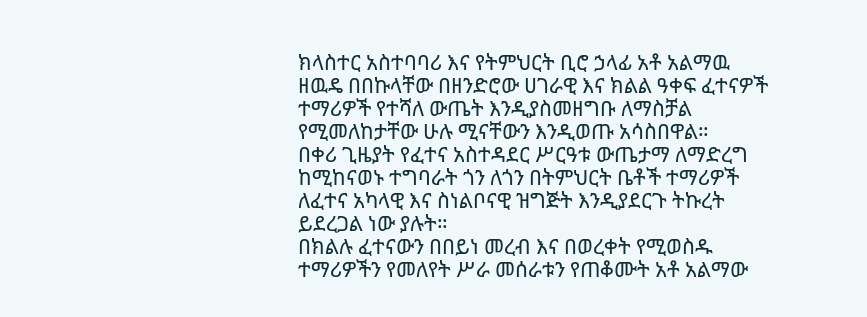ክላስተር አስተባባሪ እና የትምህርት ቢሮ ኃላፊ አቶ አልማዉ ዘዉዴ በበኩላቸው በዘንድሮው ሀገራዊ እና ክልል ዓቀፍ ፈተናዎች ተማሪዎች የተሻለ ውጤት እንዲያስመዘግቡ ለማስቻል የሚመለከታቸው ሁሉ ሚናቸውን እንዲወጡ አሳስበዋል።
በቀሪ ጊዜያት የፈተና አስተዳደር ሥርዓቱ ውጤታማ ለማድረግ ከሚከናወኑ ተግባራት ጎን ለጎን በትምህርት ቤቶች ተማሪዎች ለፈተና አካላዊ እና ስነልቦናዊ ዝግጅት እንዲያደርጉ ትኩረት ይደረጋል ነው ያሉት።
በክልሉ ፈተናውን በበይነ መረብ እና በወረቀት የሚወስዱ ተማሪዎችን የመለየት ሥራ መሰራቱን የጠቆሙት አቶ አልማው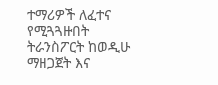ተማሪዎች ለፈተና የሚጓጓዙበት ትራንስፖርት ከወዲሁ ማዘጋጀት እና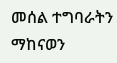መሰል ተግባራትን ማከናወን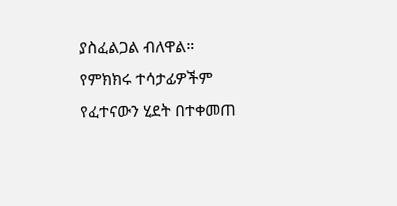ያስፈልጋል ብለዋል።
የምክክሩ ተሳታፊዎችም የፈተናውን ሂደት በተቀመጠ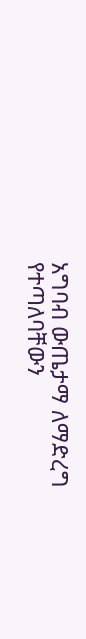አግባብ ውጤታማ ለማድረግ የተጣለባቸውን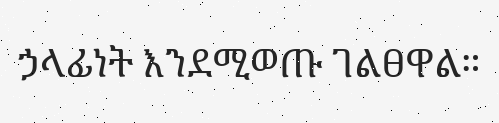ኃላፊነት እንደሚወጡ ገልፀዋል።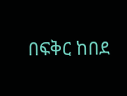በፍቅር ከበደ